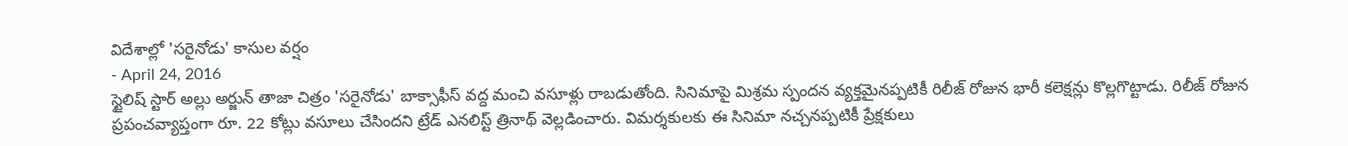విదేశాల్లో 'సరైనోడు' కాసుల వర్షం
- April 24, 2016
స్టైలిష్ స్టార్ అల్లు అర్జున్ తాజా చిత్రం 'సరైనోడు' బాక్సాఫీస్ వద్ద మంచి వసూళ్లు రాబడుతోంది. సినిమాపై మిశ్రమ స్పందన వ్యక్తమైనప్పటికీ రిలీజ్ రోజున భారీ కలెక్షన్లు కొల్లగొట్టాడు. రిలీజ్ రోజున ప్రపంచవ్యాప్తంగా రూ. 22 కోట్లు వసూలు చేసిందని ట్రేడ్ ఎనలిస్ట్ త్రినాథ్ వెల్లడించారు. విమర్శకులకు ఈ సినిమా నచ్చనప్పటికీ ప్రేక్షకులు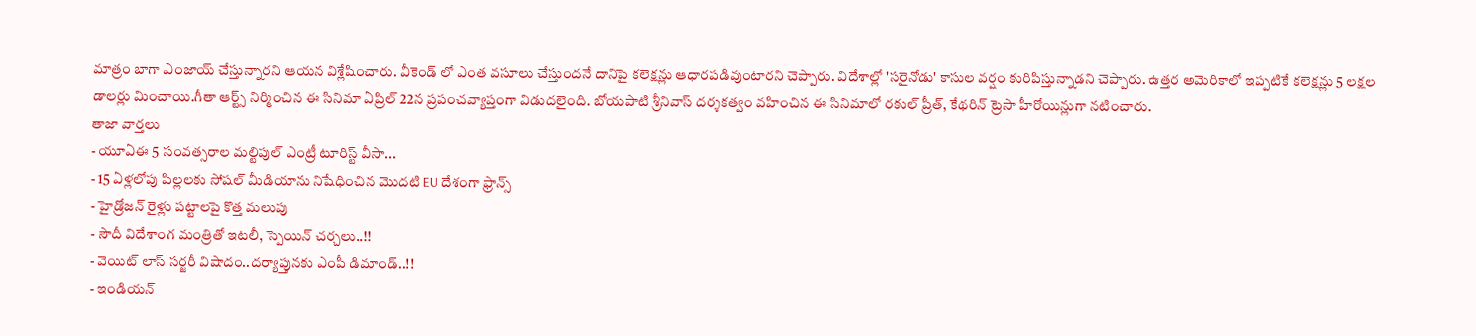మాత్రం బాగా ఎంజాయ్ చేస్తున్నారని ఆయన విశ్లేషించారు. వీకెండ్ లో ఎంత వసూలు చేస్తుందనే దానిపై కలెక్షన్లు ఆధారపడివుంటారని చెప్పారు. విదేశాల్లో 'సరైనోడు' కాసుల వర్షం కురిపిస్తున్నాడని చెప్పారు. ఉత్తర అమెరికాలో ఇప్పటికే కలెక్షన్లు 5 లక్షల డాలర్లు మించాయి.గీతా ఆర్ట్స్ నిర్మించిన ఈ సినిమా ఏప్రిల్ 22న ప్రపంచవ్యాప్తంగా విడుదలైంది. బోయపాటి శ్రీనివాస్ దర్శకత్వం వహించిన ఈ సినిమాలో రకుల్ ప్రీత్, కేథరిన్ ట్రెసా హీరోయిన్లుగా నటించారు.
తాజా వార్తలు
- యూఏఈ 5 సంవత్సరాల మల్టిపుల్ ఎంట్రీ టూరిస్ట్ వీసా...
- 15 ఏళ్లలోపు పిల్లలకు సోషల్ మీడియాను నిషేధించిన మొదటి EU దేశంగా ఫ్రాన్స్
- హైడ్రోజన్ రైళ్లు పట్టాలపై కొత్త మలుపు
- సౌదీ విదేశాంగ మంత్రితో ఇటలీ, స్పెయిన్ చర్చలు..!!
- వెయిట్ లాస్ సర్జరీ విషాదం..దర్యాప్తునకు ఎంపీ డిమాండ్..!!
- ఇండియన్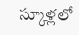స్కూళ్లలో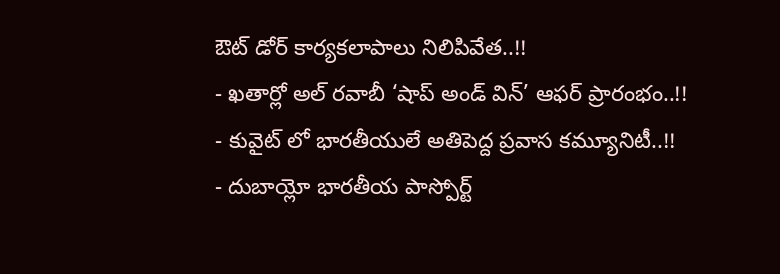ఔట్ డోర్ కార్యకలాపాలు నిలిపివేత..!!
- ఖతార్లో అల్ రవాబీ ‘షాప్ అండ్ విన్’ ఆఫర్ ప్రారంభం..!!
- కువైట్ లో భారతీయులే అతిపెద్ద ప్రవాస కమ్యూనిటీ..!!
- దుబాయ్లో భారతీయ పాస్పోర్ట్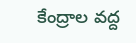కేంద్రాల వద్ద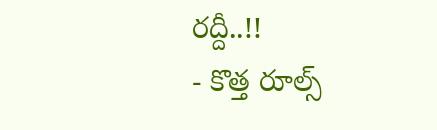రద్దీ..!!
- కొత్త రూల్స్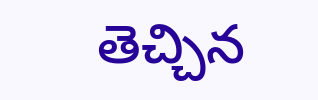తెచ్చిన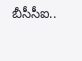బీసీసీఐ..